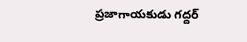ప్రజాగాయకుడు గద్దర్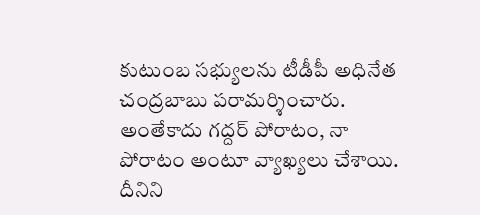కుటుంబ సభ్యులను టీడీపీ అధినేత చంద్రబాబు పరామర్శించారు. అంతేకాదు గద్దర్ పోరాటం, నా పోరాటం అంటూ వ్యాఖ్యలు చేశాయి. దీనిని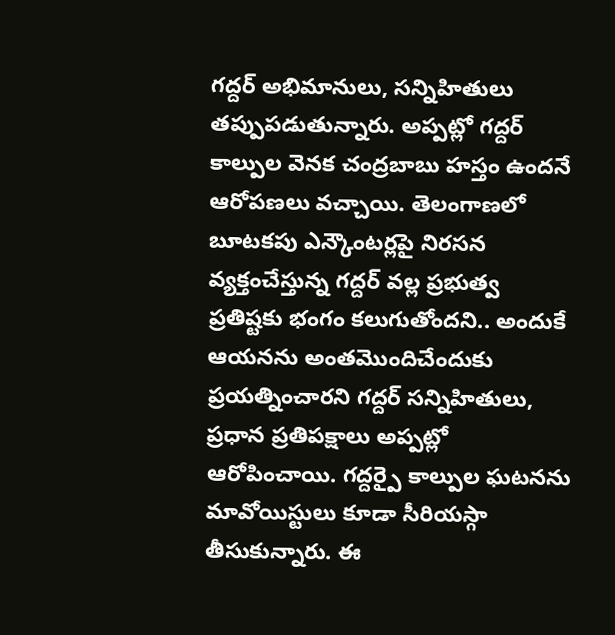గద్దర్ అభిమానులు, సన్నిహితులు తప్పుపడుతున్నారు. అప్పట్లో గద్దర్ కాల్పుల వెనక చంద్రబాబు హస్తం ఉందనే ఆరోపణలు వచ్చాయి. తెలంగాణలో బూటకపు ఎన్కౌంటర్లపై నిరసన వ్యక్తంచేస్తున్న గద్దర్ వల్ల ప్రభుత్వ ప్రతిష్టకు భంగం కలుగుతోందని.. అందుకే ఆయనను అంతమొందిచేందుకు ప్రయత్నించారని గద్దర్ సన్నిహితులు, ప్రధాన ప్రతిపక్షాలు అప్పట్లో ఆరోపించాయి. గద్దర్పై కాల్పుల ఘటనను మావోయిస్టులు కూడా సీరియస్గా తీసుకున్నారు. ఈ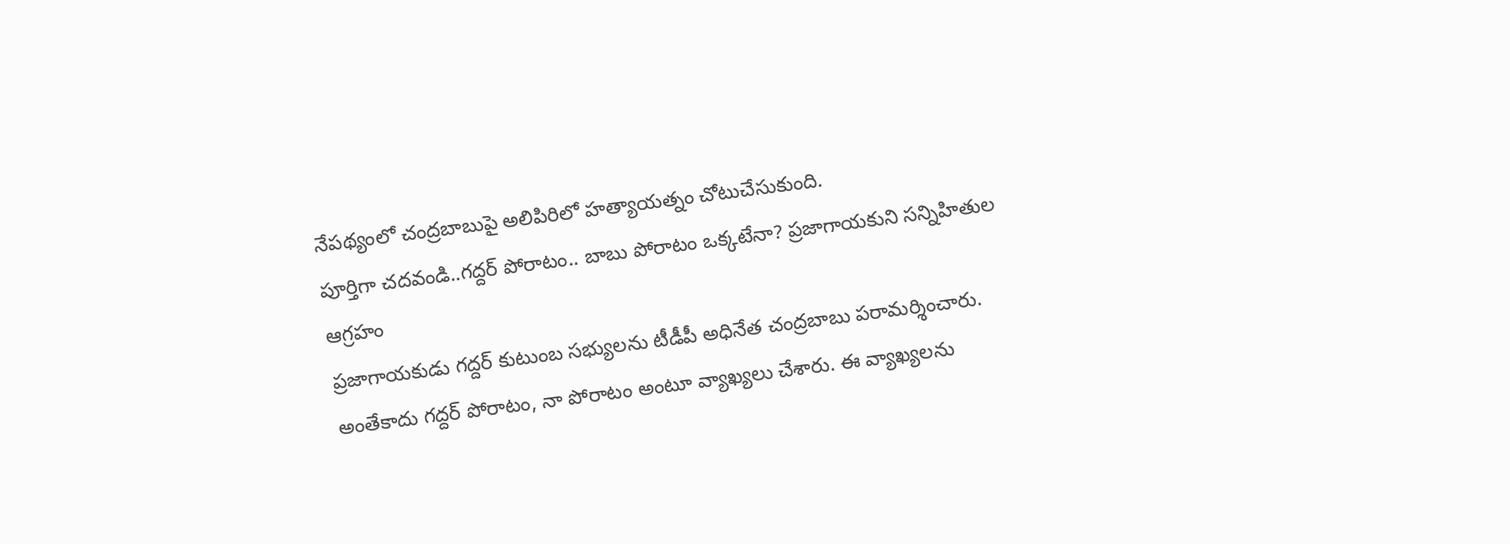నేపథ్యంలో చంద్రబాబుపై అలిపిరిలో హత్యాయత్నం చోటుచేసుకుంది.
పూర్తిగా చదవండి..గద్దర్ పోరాటం.. బాబు పోరాటం ఒక్కటేనా? ప్రజాగాయకుని సన్నిహితుల ఆగ్రహం
ప్రజాగాయకుడు గద్దర్ కుటుంబ సభ్యులను టీడీపీ అధినేత చంద్రబాబు పరామర్శించారు. అంతేకాదు గద్దర్ పోరాటం, నా పోరాటం అంటూ వ్యాఖ్యలు చేశారు. ఈ వ్యాఖ్యలను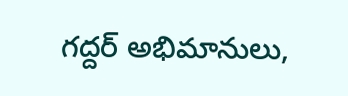గద్దర్ అభిమానులు,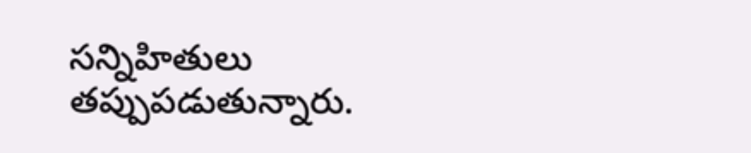సన్నిహితులు తప్పుపడుతున్నారు.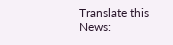Translate this News: